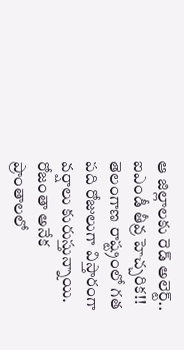ఆ జిల్లాలకు రెడ్ అలెర్ట్.. ఐఎండీ తీవ్ర హెచ్చరిక!!
తెలంగాణ రాష్ట్రంలో గత పది రోజులుగా విస్తారంగా వర్షాలు కురుస్తున్నాయి. రోజంతా అనేక ప్రాంతాలలో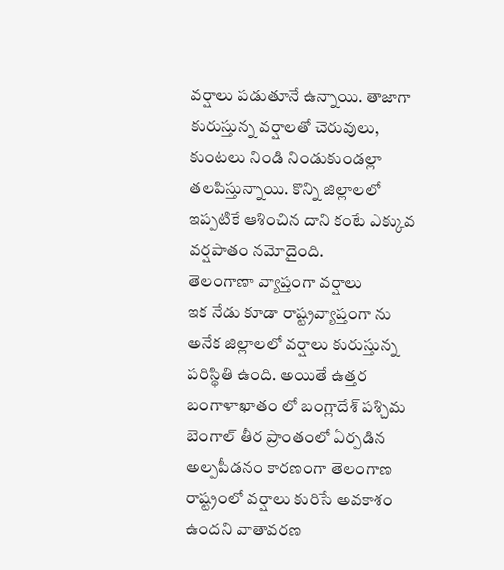వర్షాలు పడుతూనే ఉన్నాయి. తాజాగా కురుస్తున్న వర్షాలతో చెరువులు, కుంటలు నిండి నిండుకుండల్లా తలపిస్తున్నాయి. కొన్ని జిల్లాలలో ఇప్పటికే ఆశించిన దాని కంటే ఎక్కువ వర్షపాతం నమోదైంది.
తెలంగాణా వ్యాప్తంగా వర్షాలు
ఇక నేడు కూడా రాష్ట్రవ్యాప్తంగా ను అనేక జిల్లాలలో వర్షాలు కురుస్తున్న పరిస్థితి ఉంది. అయితే ఉత్తర బంగాళాఖాతం లో బంగ్లాదేశ్ పశ్చిమ బెంగాల్ తీర ప్రాంతంలో ఏర్పడిన అల్పపీడనం కారణంగా తెలంగాణ రాష్ట్రంలో వర్షాలు కురిసే అవకాశం ఉందని వాతావరణ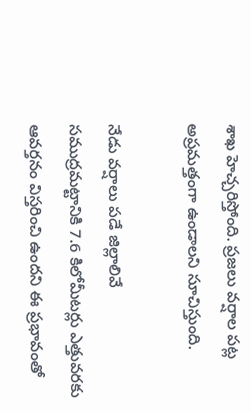శాఖ హెచ్చరిస్తోంది. ప్రజలు వర్షాల పట్ల అప్రమత్తంగా ఉండాలని సూచిస్తుంది.

నేడు వర్షాలు పడే జిల్లాలివే
సముద్రమట్టానికి 7.6 కిలోమీటర్లు ఎత్తువరకు ఆవర్తనం విస్తరించి ఉందని ఈ ప్రభావంతో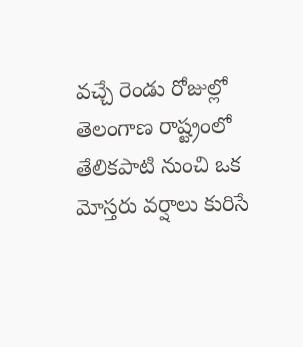వచ్చే రెండు రోజుల్లో తెలంగాణ రాష్ట్రంలో తేలికపాటి నుంచి ఒక మోస్తరు వర్షాలు కురిసే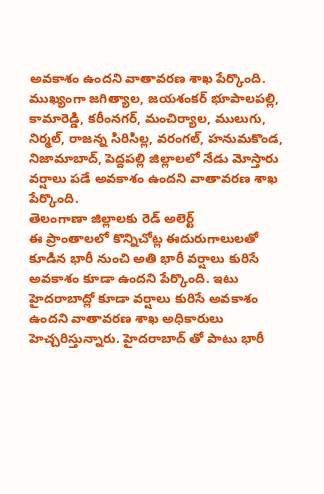అవకాశం ఉందని వాతావరణ శాఖ పేర్కొంది. ముఖ్యంగా జగిత్యాల, జయశంకర్ భూపాలపల్లి, కామారెడ్డి, కరీంనగర్, మంచిర్యాల, ములుగు, నిర్మల్, రాజన్న సిరిసిల్ల, వరంగల్, హనుమకొండ, నిజామాబాద్, పెద్దపల్లి జిల్లాలలో నేడు మోస్తారు వర్షాలు పడే అవకాశం ఉందని వాతావరణ శాఖ పేర్కొంది.
తెలంగాణా జిల్లాలకు రెడ్ అలెర్ట్
ఈ ప్రాంతాలలో కొన్నిచోట్ల ఈదురుగాలులతో కూడిన భారీ నుంచి అతి భారీ వర్షాలు కురిసే అవకాశం కూడా ఉందని పేర్కొంది. ఇటు హైదరాబాద్లో కూడా వర్షాలు కురిసే అవకాశం ఉందని వాతావరణ శాఖ అధికారులు హెచ్చరిస్తున్నారు. హైదరాబాద్ తో పాటు భారీ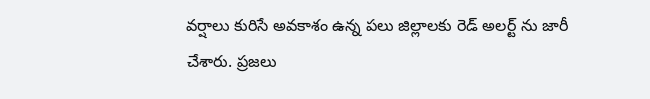వర్షాలు కురిసే అవకాశం ఉన్న పలు జిల్లాలకు రెడ్ అలర్ట్ ను జారీ చేశారు. ప్రజలు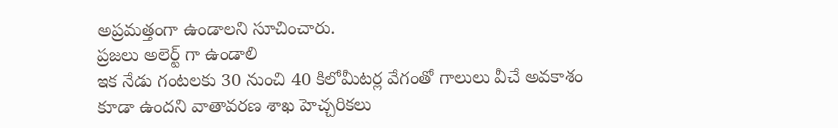అప్రమత్తంగా ఉండాలని సూచించారు.
ప్రజలు అలెర్ట్ గా ఉండాలి
ఇక నేడు గంటలకు 30 నుంచి 40 కిలోమీటర్ల వేగంతో గాలులు వీచే అవకాశం కూడా ఉందని వాతావరణ శాఖ హెచ్చరికలు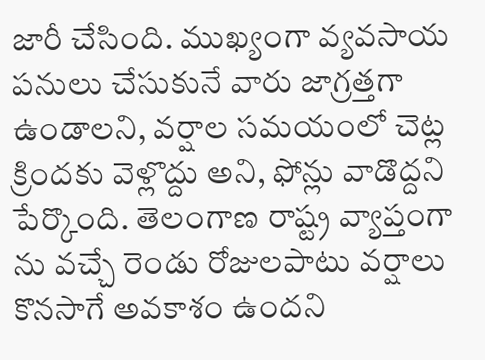జారీ చేసింది. ముఖ్యంగా వ్యవసాయ పనులు చేసుకునే వారు జాగ్రత్తగా ఉండాలని, వర్షాల సమయంలో చెట్ల క్రిందకు వెళ్లొద్దు అని, ఫోన్లు వాడొద్దని పేర్కొంది. తెలంగాణ రాష్ట్ర వ్యాప్తంగా ను వచ్చే రెండు రోజులపాటు వర్షాలు కొనసాగే అవకాశం ఉందని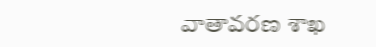వాతావరణ శాఖ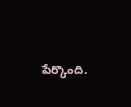పేర్కొంది.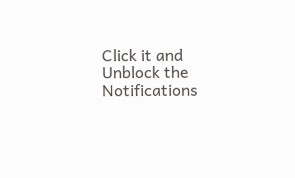Click it and Unblock the Notifications